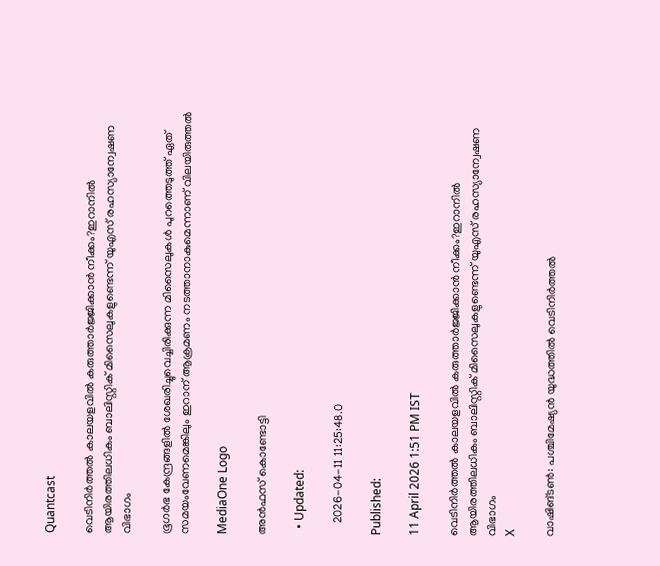Quantcast

വെടിനിർത്തൽ കാലയളവിൽ കരുത്താർജ്ജിക്കാൻ നീക്കം?ഇറാനിൽ ആയിരത്തിലധികം ബാലിസ്റ്റിക് മിസൈലുകളുണ്ടെന്ന് യുഎസ് രഹസ്യാന്വേഷണ വിഭാഗം

ഭൂഗർഭ കേന്ദ്രങ്ങളിൽ ശേഖരിച്ചുവെച്ചിരിക്കുന്ന മിസൈലുകൾ പുറത്തെടുത്ത് ഏത് സമയംവേണമെങ്കിലും ഇറാന് ആക്രമണം നടത്താനാകുമെന്നാണ് വിലയിരുത്തൽ

MediaOne Logo

അൻഫസ് കൊണ്ടോട്ടി

  • Updated:

    2026-04-11 11:25:48.0

Published:

11 April 2026 1:51 PM IST

വെടിനിർത്തൽ കാലയളവിൽ കരുത്താർജ്ജിക്കാൻ നീക്കം?ഇറാനിൽ ആയിരത്തിലധികം ബാലിസ്റ്റിക് മിസൈലുകളുണ്ടെന്ന് യുഎസ് രഹസ്യാന്വേഷണ വിഭാഗം
X

വാഷിങ്ടണ്‍: പശ്ചിമേഷ്യന്‍ യുദ്ധത്തില്‍ വെടിനിര്‍ത്തല്‍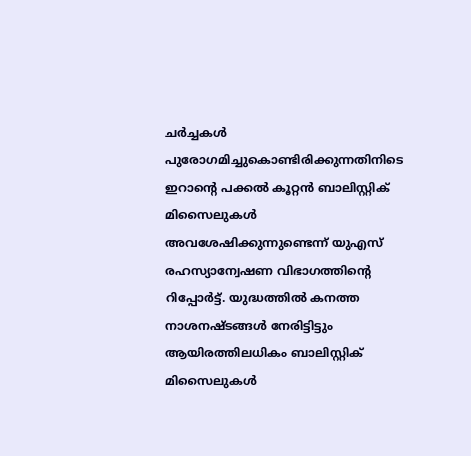ചര്‍ച്ചകള്‍ പുരോഗമിച്ചുകൊണ്ടിരിക്കുന്നതിനിടെ ഇറാന്റെ പക്കല്‍ കൂറ്റന്‍ ബാലിസ്റ്റിക് മിസൈലുകള്‍ അവശേഷിക്കുന്നുണ്ടെന്ന് യുഎസ് രഹസ്യാന്വേഷണ വിഭാഗത്തിന്‍റെ റിപ്പോർട്ട്. യുദ്ധത്തിൽ കനത്ത നാശനഷ്ടങ്ങൾ നേരിട്ടിട്ടും ആയിരത്തിലധികം ബാലിസ്റ്റിക് മിസൈലുകൾ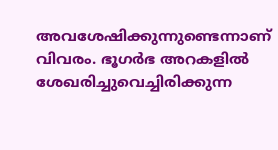അവശേഷിക്കുന്നുണ്ടെന്നാണ് വിവരം. ഭൂഗര്‍ഭ അറകളില്‍ ശേഖരിച്ചുവെച്ചിരിക്കുന്ന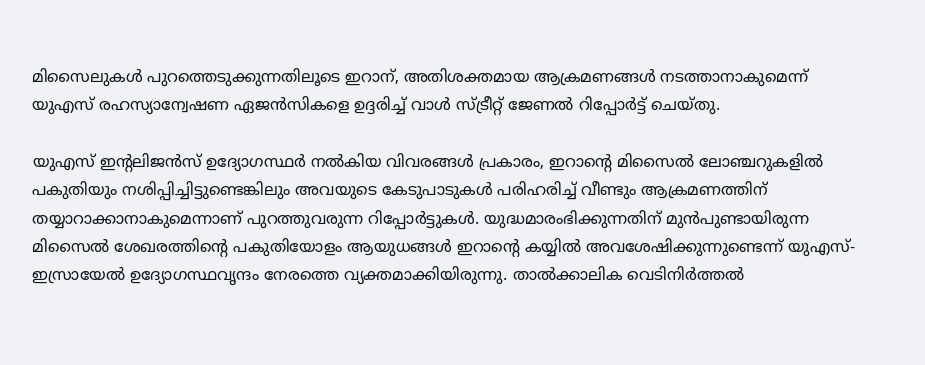മിസൈലുകള്‍ പുറത്തെടുക്കുന്നതിലൂടെ ഇറാന്, അതിശക്തമായ ആക്രമണങ്ങള്‍ നടത്താനാകുമെന്ന് യുഎസ് രഹസ്യാന്വേഷണ ഏജന്‍സികളെ ഉദ്ദരിച്ച് വാള്‍ സ്ട്രീറ്റ് ജേണല്‍ റിപ്പോര്‍ട്ട് ചെയ്തു.

യുഎസ് ഇന്റലിജന്‍സ് ഉദ്യോഗസ്ഥര്‍ നല്‍കിയ വിവരങ്ങള്‍ പ്രകാരം, ഇറാന്റെ മിസൈല്‍ ലോഞ്ചറുകളില്‍ പകുതിയും നശിപ്പിച്ചിട്ടുണ്ടെങ്കിലും അവയുടെ കേടുപാടുകള്‍ പരിഹരിച്ച് വീണ്ടും ആക്രമണത്തിന് തയ്യാറാക്കാനാകുമെന്നാണ് പുറത്തുവരുന്ന റിപ്പോര്‍ട്ടുകള്‍. യുദ്ധമാരംഭിക്കുന്നതിന് മുൻപുണ്ടായിരുന്ന മിസൈല്‍ ശേഖരത്തിന്റെ പകുതിയോളം ആയുധങ്ങള്‍ ഇറാന്റെ കയ്യില്‍ അവശേഷിക്കുന്നുണ്ടെന്ന് യുഎസ്-ഇസ്രായേല്‍ ഉദ്യോഗസ്ഥവൃന്ദം നേരത്തെ വ്യക്തമാക്കിയിരുന്നു. താല്‍ക്കാലിക വെടിനിര്‍ത്തല്‍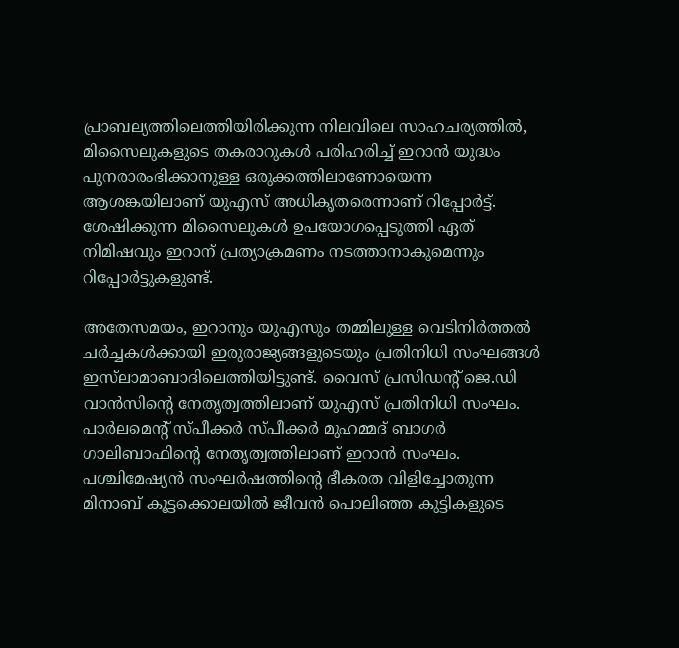പ്രാബല്യത്തിലെത്തിയിരിക്കുന്ന നിലവിലെ സാഹചര്യത്തില്‍, മിസൈലുകളുടെ തകരാറുകള്‍ പരിഹരിച്ച് ഇറാന്‍ യുദ്ധം പുനരാരംഭിക്കാനുള്ള ഒരുക്കത്തിലാണോയെന്ന ആശങ്കയിലാണ് യുഎസ് അധികൃതരെന്നാണ് റിപ്പോര്‍ട്ട്. ശേഷിക്കുന്ന മിസൈലുകള്‍ ഉപയോഗപ്പെടുത്തി ഏത് നിമിഷവും ഇറാന് പ്രത്യാക്രമണം നടത്താനാകുമെന്നും റിപ്പോര്‍ട്ടുകളുണ്ട്.

അതേസമയം, ഇറാനും യുഎസും തമ്മിലുള്ള വെടിനിര്‍ത്തല്‍ ചര്‍ച്ചകള്‍ക്കായി ഇരുരാജ്യങ്ങളുടെയും പ്രതിനിധി സംഘങ്ങള്‍ ഇസ്‌ലാമാബാദിലെത്തിയിട്ടുണ്ട്. വൈസ് പ്രസിഡന്റ് ജെ.ഡി വാന്‍സിന്റെ നേതൃത്വത്തിലാണ് യുഎസ് പ്രതിനിധി സംഘം. പാര്‍ലമെന്റ് സ്പീക്കര്‍ സ്പീക്കര്‍ മുഹമ്മദ് ബാഗര്‍ ഗാലിബാഫിന്റെ നേതൃത്വത്തിലാണ് ഇറാന്‍ സംഘം. പശ്ചിമേഷ്യന്‍ സംഘര്‍ഷത്തിന്റെ ഭീകരത വിളിച്ചോതുന്ന മിനാബ് കൂട്ടക്കൊലയില്‍ ജീവന്‍ പൊലിഞ്ഞ കുട്ടികളുടെ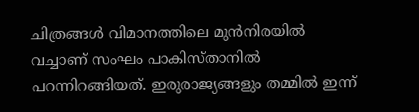ചിത്രങ്ങള്‍ വിമാനത്തിലെ മുന്‍നിരയില്‍ വച്ചാണ് സംഘം പാകിസ്താനില്‍ പറന്നിറങ്ങിയത്. ഇരുരാജ്യങ്ങളും തമ്മില്‍ ഇന്ന്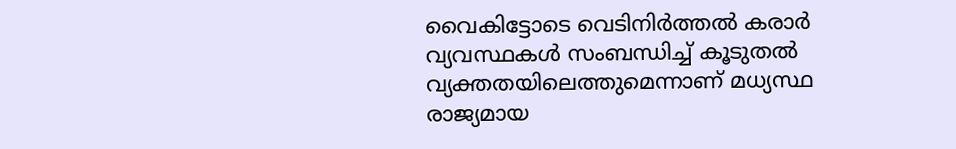വൈകിട്ടോടെ വെടിനിര്‍ത്തല്‍ കരാര്‍ വ്യവസ്ഥകള്‍ സംബന്ധിച്ച് കൂടുതല്‍ വ്യക്തതയിലെത്തുമെന്നാണ് മധ്യസ്ഥ രാജ്യമായ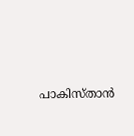പാകിസ്താന്‍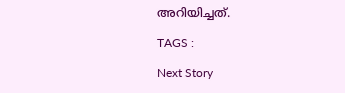അറിയിച്ചത്.

TAGS :

Next Story